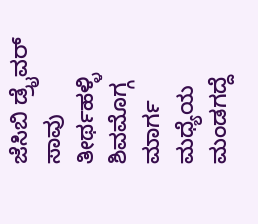ಜೆಸಿಬಿ ಡ್ರೈವರ್ ಸಾವು
ತೀರ್ಥಹಳ್ಳಿ ಶಿವಮೊಗ್ಗ ಮಾರ್ಗ ಮಧ್ಯೆಯ ಮಂಡಗದ್ದೆ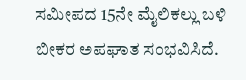ಸಮೀಪದ 15ನೇ ಮೈಲಿಕಲ್ಲು ಬಳಿ ಬೀಕರ ಅಪಘಾತ ಸಂಭವಿಸಿದೆ.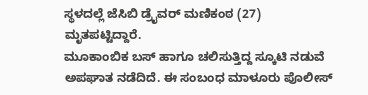ಸ್ಥಳದಲ್ಲೆ ಜೆಸಿಬಿ ಡ್ರೈವರ್ ಮಣಿಕಂಠ (27) ಮೃತಪಟ್ಟಿದ್ದಾರೆ.
ಮೂಕಾಂಬಿಕ ಬಸ್ ಹಾಗೂ ಚಲಿಸುತ್ತಿದ್ದ ಸ್ಕೂಟಿ ನಡುವೆ ಅಪಘಾತ ನಡೆದಿದೆ. ಈ ಸಂಬಂಧ ಮಾಳೂರು ಪೊಲೀಸ್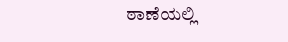ಠಾಣೆಯಲ್ಲಿ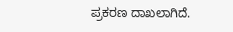ಪ್ರಕರಣ ದಾಖಲಾಗಿದೆ.